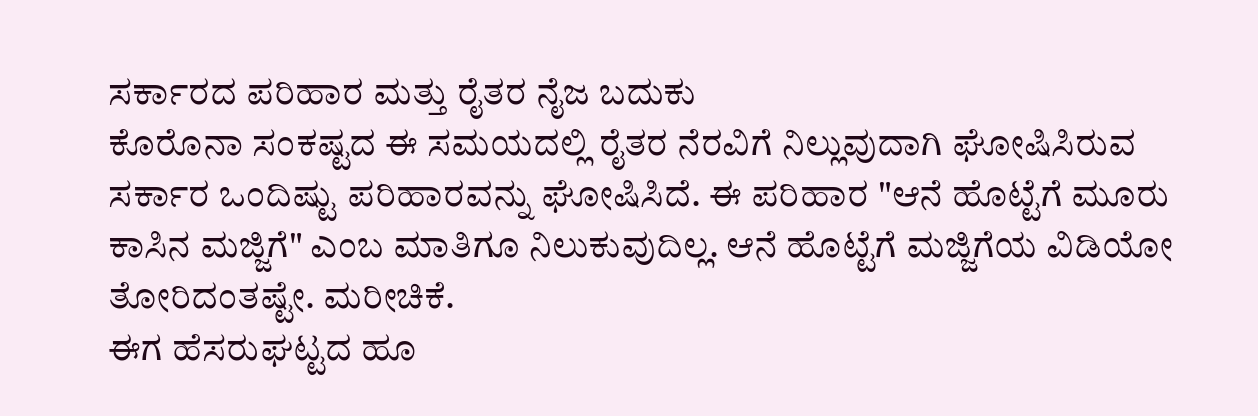ಸರ್ಕಾರದ ಪರಿಹಾರ ಮತ್ತು ರೈತರ ನೈಜ ಬದುಕು
ಕೊರೊನಾ ಸಂಕಷ್ಟದ ಈ ಸಮಯದಲ್ಲಿ ರೈತರ ನೆರವಿಗೆ ನಿಲ್ಲುವುದಾಗಿ ಘೋಷಿಸಿರುವ ಸರ್ಕಾರ ಒಂದಿಷ್ಟು ಪರಿಹಾರವನ್ನು ಘೋಷಿಸಿದೆ. ಈ ಪರಿಹಾರ "ಆನೆ ಹೊಟ್ಟೆಗೆ ಮೂರು ಕಾಸಿನ ಮಜ್ಜಿಗೆ" ಎಂಬ ಮಾತಿಗೂ ನಿಲುಕುವುದಿಲ್ಲ. ಆನೆ ಹೊಟ್ಟೆಗೆ ಮಜ್ಜಿಗೆಯ ವಿಡಿಯೋ ತೋರಿದಂತಷ್ಟೇ. ಮರೀಚಿಕೆ.
ಈಗ ಹೆಸರುಘಟ್ಟದ ಹೂ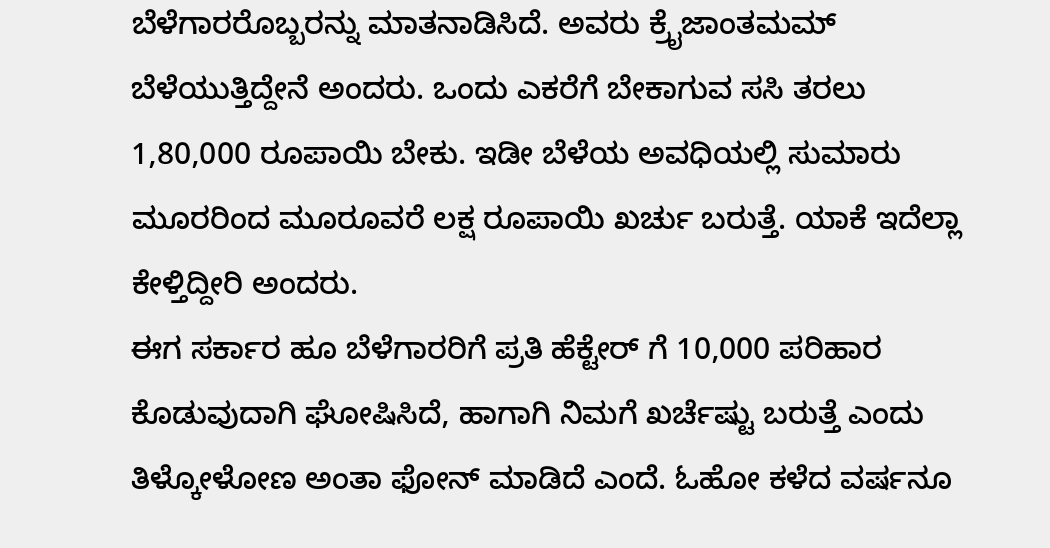ಬೆಳೆಗಾರರೊಬ್ಬರನ್ನು ಮಾತನಾಡಿಸಿದೆ. ಅವರು ಕ್ರೈಜಾಂತಮಮ್ ಬೆಳೆಯುತ್ತಿದ್ದೇನೆ ಅಂದರು. ಒಂದು ಎಕರೆಗೆ ಬೇಕಾಗುವ ಸಸಿ ತರಲು 1,80,000 ರೂಪಾಯಿ ಬೇಕು. ಇಡೀ ಬೆಳೆಯ ಅವಧಿಯಲ್ಲಿ ಸುಮಾರು ಮೂರರಿಂದ ಮೂರೂವರೆ ಲಕ್ಷ ರೂಪಾಯಿ ಖರ್ಚು ಬರುತ್ತೆ. ಯಾಕೆ ಇದೆಲ್ಲಾ ಕೇಳ್ತಿದ್ದೀರಿ ಅಂದರು.
ಈಗ ಸರ್ಕಾರ ಹೂ ಬೆಳೆಗಾರರಿಗೆ ಪ್ರತಿ ಹೆಕ್ಟೇರ್ ಗೆ 10,000 ಪರಿಹಾರ ಕೊಡುವುದಾಗಿ ಘೋಷಿಸಿದೆ, ಹಾಗಾಗಿ ನಿಮಗೆ ಖರ್ಚೆಷ್ಟು ಬರುತ್ತೆ ಎಂದು ತಿಳ್ಕೋಳೋಣ ಅಂತಾ ಫೋನ್ ಮಾಡಿದೆ ಎಂದೆ. ಓಹೋ ಕಳೆದ ವರ್ಷನೂ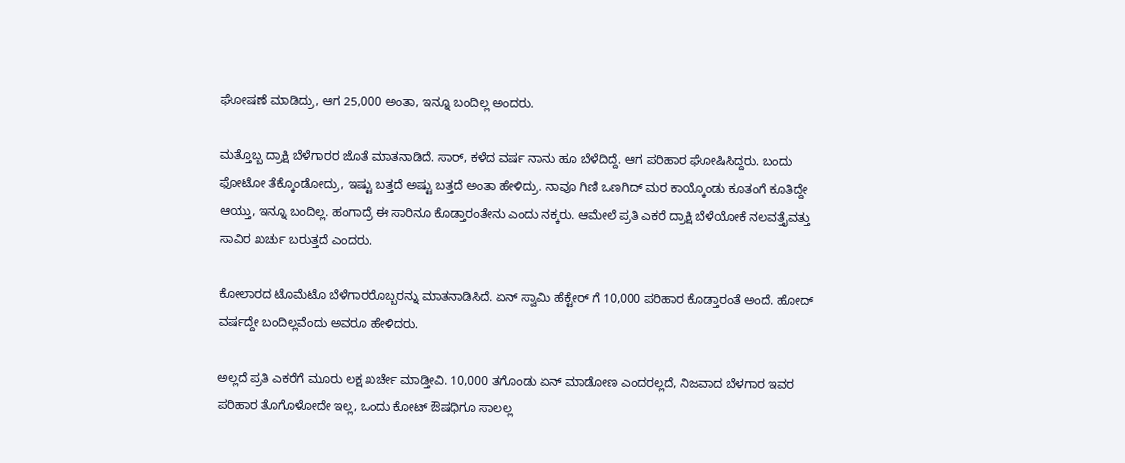ಘೋಷಣೆ ಮಾಡಿದ್ರು, ಆಗ 25,000 ಅಂತಾ, ಇನ್ನೂ ಬಂದಿಲ್ಲ ಅಂದರು.

ಮತ್ತೊಬ್ಬ ದ್ರಾಕ್ಷಿ ಬೆಳೆಗಾರರ ಜೊತೆ ಮಾತನಾಡಿದೆ. ಸಾರ್, ಕಳೆದ ವರ್ಷ ನಾನು ಹೂ ಬೆಳೆದಿದ್ದೆ. ಆಗ ಪರಿಹಾರ ಘೋಷಿಸಿದ್ದರು. ಬಂದು ಫೋಟೋ ತೆಕ್ಕೊಂಡೋದ್ರು, ಇಷ್ಟು ಬತ್ತದೆ ಅಷ್ಟು ಬತ್ತದೆ ಅಂತಾ ಹೇಳಿದ್ರು. ನಾವೂ ಗಿಣಿ ಒಣಗಿದ್ ಮರ ಕಾಯ್ಕೊಂಡು ಕೂತಂಗೆ ಕೂತಿದ್ದೇ ಆಯ್ತು, ಇನ್ನೂ ಬಂದಿಲ್ಲ. ಹಂಗಾದ್ರೆ ಈ ಸಾರಿನೂ ಕೊಡ್ತಾರಂತೇನು ಎಂದು ನಕ್ಕರು. ಆಮೇಲೆ ಪ್ರತಿ ಎಕರೆ ದ್ರಾಕ್ಷಿ ಬೆಳೆಯೋಕೆ ನಲವತ್ತೈವತ್ತು ಸಾವಿರ ಖರ್ಚು ಬರುತ್ತದೆ ಎಂದರು.

ಕೋಲಾರದ ಟೊಮೆಟೊ ಬೆಳೆಗಾರರೊಬ್ಬರನ್ನು ಮಾತನಾಡಿಸಿದೆ. ಏನ್ ಸ್ವಾಮಿ ಹೆಕ್ಟೇರ್ ಗೆ 10,000 ಪರಿಹಾರ ಕೊಡ್ತಾರಂತೆ ಅಂದೆ. ಹೋದ್ ವರ್ಷದ್ದೇ ಬಂದಿಲ್ಲವೆಂದು ಅವರೂ ಹೇಳಿದರು.

ಅಲ್ಲದೆ ಪ್ರತಿ ಎಕರೆಗೆ ಮೂರು ಲಕ್ಷ ಖರ್ಚೇ ಮಾಡ್ತೀವಿ. 10,000 ತಗೊಂಡು ಏನ್ ಮಾಡೋಣ ಎಂದರಲ್ಲದೆ, ನಿಜವಾದ ಬೆಳಗಾರ ಇವರ ಪರಿಹಾರ ತೊಗೊಳೋದೇ ಇಲ್ಲ, ಒಂದು ಕೋಟ್ ಔಷಧಿಗೂ ಸಾಲಲ್ಲ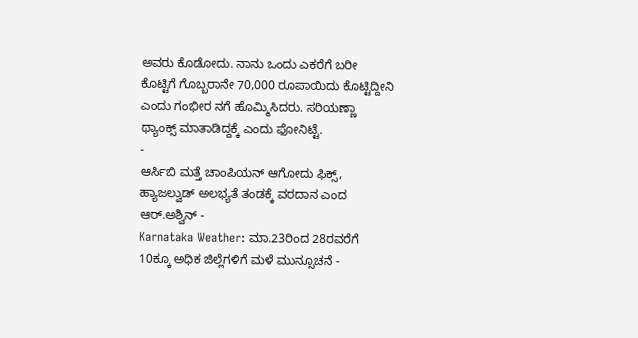ಅವರು ಕೊಡೋದು. ನಾನು ಒಂದು ಎಕರೆಗೆ ಬರೀ ಕೊಟ್ಟಿಗೆ ಗೊಬ್ಬರಾನೇ 70,000 ರೂಪಾಯಿದು ಕೊಟ್ಟಿದ್ದೀನಿ ಎಂದು ಗಂಭೀರ ನಗೆ ಹೊಮ್ಮಿಸಿದರು. ಸರಿಯಣ್ಣಾ ಥ್ಯಾಂಕ್ಸ್ ಮಾತಾಡಿದ್ದಕ್ಕೆ ಎಂದು ಫೋನಿಟ್ಟೆ.
-
ಆರ್ಸಿಬಿ ಮತ್ತೆ ಚಾಂಪಿಯನ್ ಆಗೋದು ಫಿಕ್ಸ್, ಹ್ಯಾಜಲ್ವುಡ್ ಅಲಭ್ಯತೆ ತಂಡಕ್ಕೆ ವರದಾನ ಎಂದ ಆರ್.ಅಶ್ವಿನ್ -
Karnataka Weather: ಮಾ.23ರಿಂದ 28ರವರೆಗೆ 10ಕ್ಕೂ ಅಧಿಕ ಜಿಲ್ಲೆಗಳಿಗೆ ಮಳೆ ಮುನ್ಸೂಚನೆ -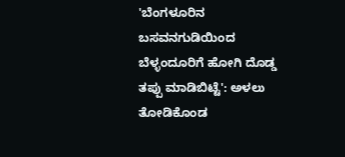'ಬೆಂಗಳೂರಿನ ಬಸವನಗುಡಿಯಿಂದ ಬೆಳ್ಳಂದೂರಿಗೆ ಹೋಗಿ ದೊಡ್ಡ ತಪ್ಪು ಮಾಡಿಬಿಟ್ಟೆ': ಅಳಲು ತೋಡಿಕೊಂಡ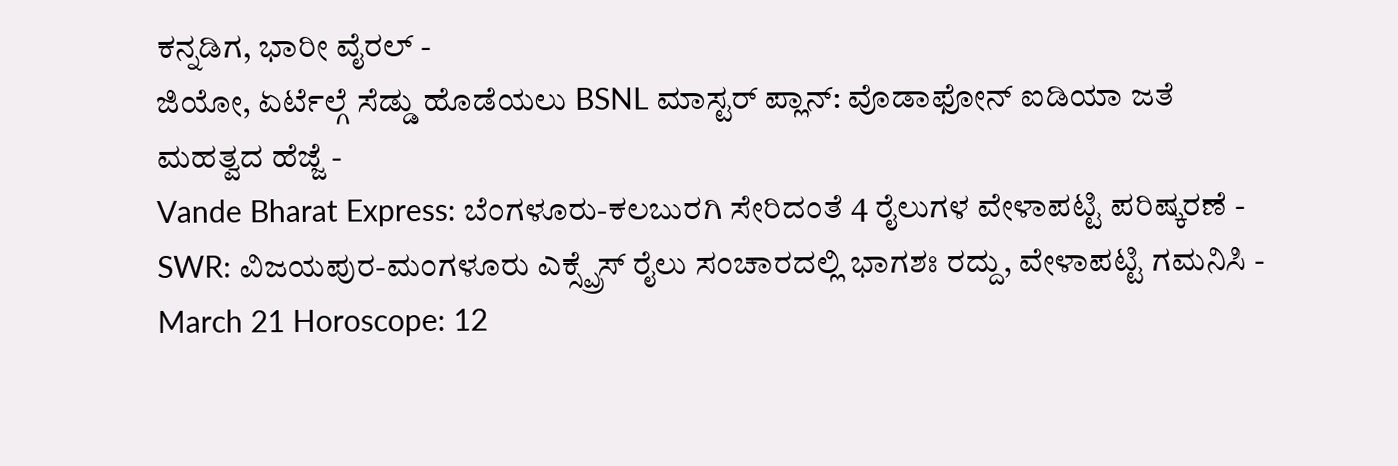ಕನ್ನಡಿಗ, ಭಾರೀ ವೈರಲ್ -
ಜಿಯೋ, ಏರ್ಟೆಲ್ಗೆ ಸೆಡ್ಡು ಹೊಡೆಯಲು BSNL ಮಾಸ್ಟರ್ ಪ್ಲಾನ್: ವೊಡಾಫೋನ್ ಐಡಿಯಾ ಜತೆ ಮಹತ್ವದ ಹೆಜ್ಜೆ -
Vande Bharat Express: ಬೆಂಗಳೂರು-ಕಲಬುರಗಿ ಸೇರಿದಂತೆ 4 ರೈಲುಗಳ ವೇಳಾಪಟ್ಟಿ ಪರಿಷ್ಕರಣೆ -
SWR: ವಿಜಯಪುರ-ಮಂಗಳೂರು ಎಕ್ಸ್ಪ್ರೆಸ್ ರೈಲು ಸಂಚಾರದಲ್ಲಿ ಭಾಗಶಃ ರದ್ದು, ವೇಳಾಪಟ್ಟಿ ಗಮನಿಸಿ -
March 21 Horoscope: 12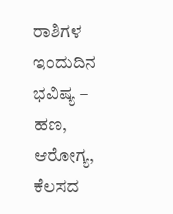ರಾಶಿಗಳ ಇಂದುದಿನ ಭವಿಷ್ಯ – ಹಣ, ಆರೋಗ್ಯ, ಕೆಲಸದ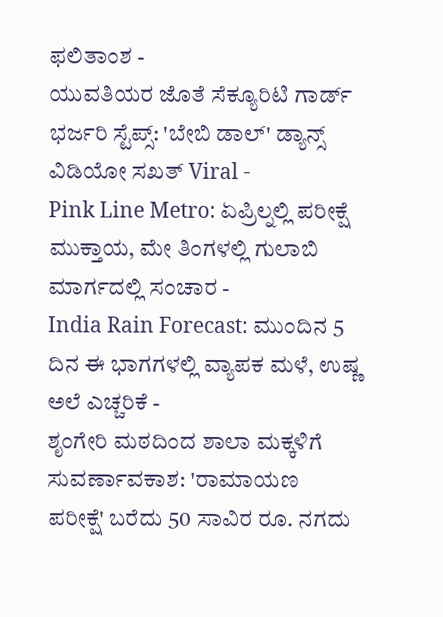ಫಲಿತಾಂಶ -
ಯುವತಿಯರ ಜೊತೆ ಸೆಕ್ಯೂರಿಟಿ ಗಾರ್ಡ್ ಭರ್ಜರಿ ಸ್ಟೆಪ್ಸ್: 'ಬೇಬಿ ಡಾಲ್' ಡ್ಯಾನ್ಸ್ ವಿಡಿಯೋ ಸಖತ್ Viral -
Pink Line Metro: ಏಪ್ರಿಲ್ನಲ್ಲಿ ಪರೀಕ್ಷೆ ಮುಕ್ತಾಯ, ಮೇ ತಿಂಗಳಲ್ಲಿ ಗುಲಾಬಿ ಮಾರ್ಗದಲ್ಲಿ ಸಂಚಾರ -
India Rain Forecast: ಮುಂದಿನ 5 ದಿನ ಈ ಭಾಗಗಳಲ್ಲಿ ವ್ಯಾಪಕ ಮಳೆ, ಉಷ್ಣ ಅಲೆ ಎಚ್ಚರಿಕೆ -
ಶೃಂಗೇರಿ ಮಠದಿಂದ ಶಾಲಾ ಮಕ್ಕಳಿಗೆ ಸುವರ್ಣಾವಕಾಶ: 'ರಾಮಾಯಣ ಪರೀಕ್ಷೆ' ಬರೆದು 50 ಸಾವಿರ ರೂ. ನಗದು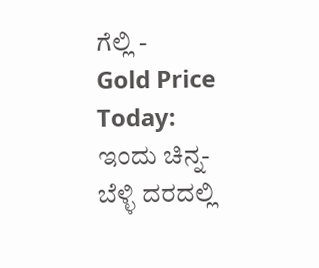ಗೆಲ್ಲಿ -
Gold Price Today: ಇಂದು ಚಿನ್ನ-ಬೆಳ್ಳಿ ದರದಲ್ಲಿ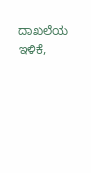ದಾಖಲೆಯ ಇಳಿಕೆ,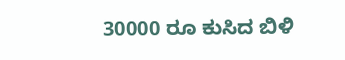30000 ರೂ ಕುಸಿದ ಬಿಳಿ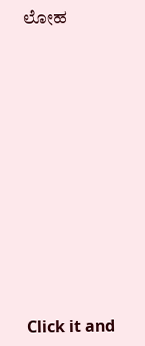ಲೋಹ












Click it and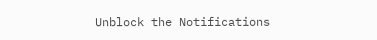Unblock the Notifications